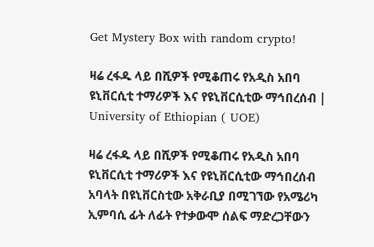Get Mystery Box with random crypto!

ዛሬ ረፋዱ ላይ በሺዎች የሚቆጠሩ የአዲስ አበባ ዩኒቨርሲቲ ተማሪዎች እና የዩኒቨርሲቲው ማኅበረሰብ | University of Ethiopian ( UOE)

ዛሬ ረፋዱ ላይ በሺዎች የሚቆጠሩ የአዲስ አበባ ዩኒቨርሲቲ ተማሪዎች እና የዩኒቨርሲቲው ማኅበረሰብ አባላት በዩኒቨርስቲው አቅራቢያ በሚገኘው የአሜሪካ ኢምባሲ ፊት ለፊት የተቃውሞ ሰልፍ ማድረጋቸውን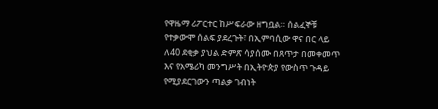የዋዜማ ሪፖርተር ከሥፍራው ዘግቧል። ሰልፈኞቹ የተቃውሞ ሰልፍ ያደረጉት፣ በኢምባሲው ዋና በር ላይ ለ40 ደቂቃ ያህል ድምጽ ሳያሰሙ በጸጥታ በመቀመጥ እና የአሜሪካ መንግሥት በኢትዮጵያ የውስጥ ጉዳይ የሚያደርገውን ጣልቃ ገብነት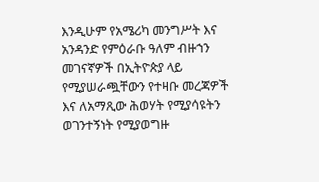እንዲሁም የአሜሪካ መንግሥት እና አንዳንድ የምዕራቡ ዓለም ብዙኀን መገናኛዎች በኢትዮጵያ ላይ የሚያሠራጯቸውን የተዛቡ መረጃዎች እና ለአማጺው ሕወሃት የሚያሳዩትን ወገንተኝነት የሚያወግዙ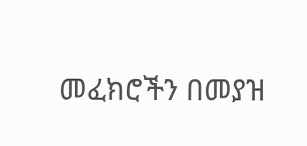መፈክሮችን በመያዝ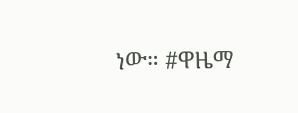ነው። #ዋዜማ